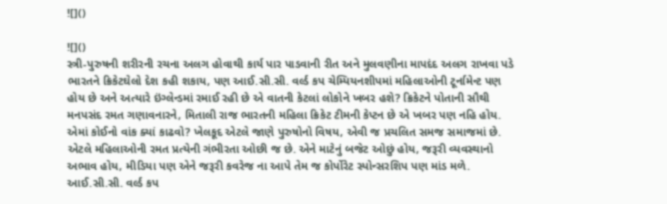![]()

![]()
સ્ત્રી-પુરુષની શરીરની રચના અલગ હોવાથી કાર્ય પાર પાડવાની રીત અને મુલવણીના માપદંદ અલગ રાખવા પડે
ભારતને ક્રિકેટઘેલો દેશ કહી શકાય, પણ આઈ.સી.સી. વર્લ્ડ કપ ચેમ્પિયનશીપમાં મહિલાઓની ટૂર્નામેન્ટ પણ હોય છે અને અત્યારે ઇંગ્લેન્ડમાં રમાઈ રહી છે એ વાતની કેટલાં લોકોને ખબર હશે? ક્રિકેટને પોતાની સૌથી મનપસંદ રમત ગણાવનારને, મિતાલી રાજ ભારતની મહિલા ક્રિકેટ ટીમની કેપ્ટન છે એ ખબર પણ નહિ હોય. એમાં કોઈનો વાંક ક્યાં કાઢવો? ખેલકૂદ એટલે જાણે પુરુષોનો વિષય, એવી જ પ્રચલિત સમજ સમાજમાં છે. એટલે મહિલાઓની રમત પ્રત્યેની ગંભીરતા ઓછી જ છે. એને માટેનું બજેટ ઓછું હોય, જરૂરી વ્યવસ્થાનો અભાવ હોય, મીડિયા પણ એને જરૂરી કવરેજ ના આપે તેમ જ કોર્પોરેટ સ્પોન્સરશિપ પણ માંડ મળે.
આઈ.સી.સી. વર્લ્ડ કપ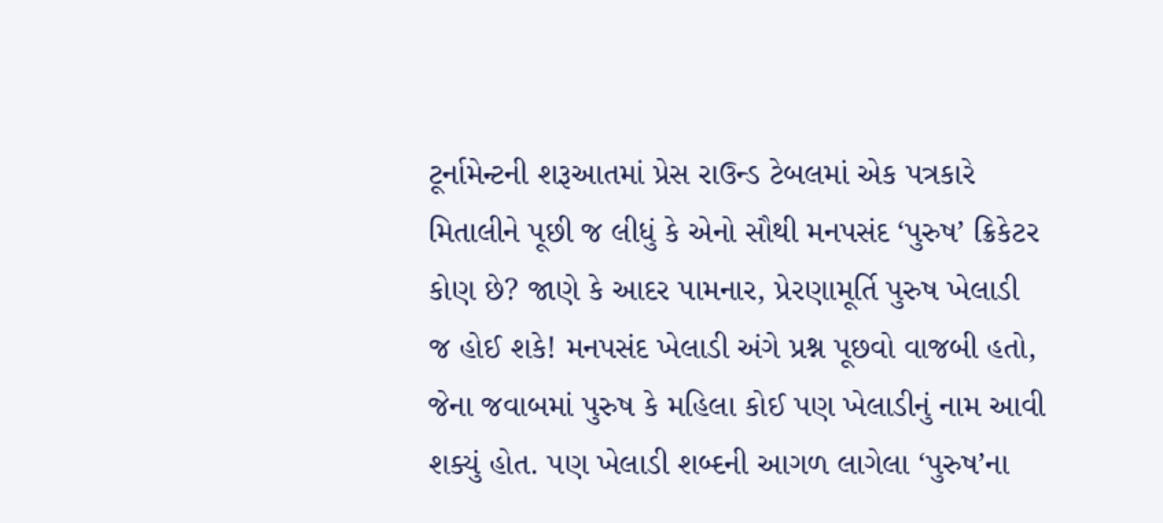ટૂર્નામેન્ટની શરૂઆતમાં પ્રેસ રાઉન્ડ ટેબલમાં એક પત્રકારે મિતાલીને પૂછી જ લીધું કે એનો સૌથી મનપસંદ ‘પુરુષ’ ક્રિકેટર કોણ છે? જાણે કે આદર પામનાર, પ્રેરણામૂર્તિ પુરુષ ખેલાડી જ હોઈ શકે! મનપસંદ ખેલાડી અંગે પ્રશ્ન પૂછવો વાજબી હતો, જેના જવાબમાં પુરુષ કે મહિલા કોઈ પણ ખેલાડીનું નામ આવી શક્યું હોત. પણ ખેલાડી શબ્દની આગળ લાગેલા ‘પુરુષ’ના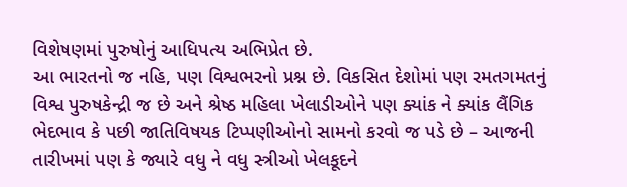વિશેષણમાં પુરુષોનું આધિપત્ય અભિપ્રેત છે.
આ ભારતનો જ નહિ, પણ વિશ્વભરનો પ્રશ્ન છે. વિકસિત દેશોમાં પણ રમતગમતનું વિશ્વ પુરુષકેન્દ્રી જ છે અને શ્રેષ્ઠ મહિલા ખેલાડીઓને પણ ક્યાંક ને ક્યાંક લૈંગિક ભેદભાવ કે પછી જાતિવિષયક ટિપ્પણીઓનો સામનો કરવો જ પડે છે – આજની તારીખમાં પણ કે જ્યારે વધુ ને વધુ સ્ત્રીઓ ખેલકૂદને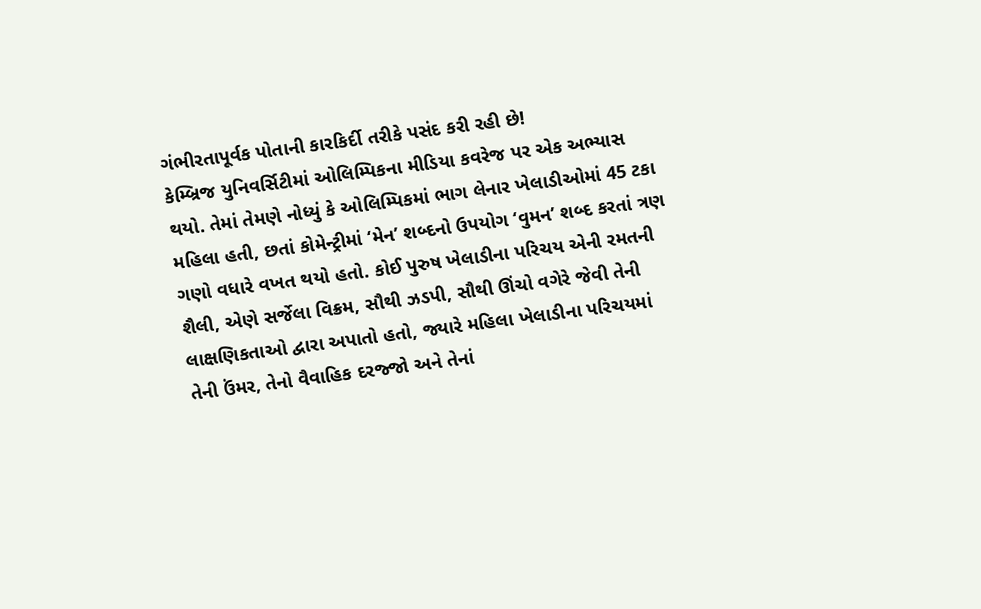ગંભીરતાપૂર્વક પોતાની કારકિર્દી તરીકે પસંદ કરી રહી છે!
કેમ્બ્રિજ યુનિવર્સિટીમાં ઓલિમ્પિકના મીડિયા કવરેજ પર એક અભ્યાસ થયો. તેમાં તેમણે નોધ્યું કે ઓલિમ્પિકમાં ભાગ લેનાર ખેલાડીઓમાં 45 ટકા મહિલા હતી, છતાં કોમેન્ટ્રીમાં ‘મેન’ શબ્દનો ઉપયોગ ‘વુમન’ શબ્દ કરતાં ત્રણ ગણો વધારે વખત થયો હતો. કોઈ પુરુષ ખેલાડીના પરિચય એની રમતની શૈલી, એણે સર્જેલા વિક્રમ, સૌથી ઝડપી, સૌથી ઊંચો વગેરે જેવી તેની લાક્ષણિકતાઓ દ્વારા અપાતો હતો, જ્યારે મહિલા ખેલાડીના પરિચયમાં તેની ઉંમર, તેનો વૈવાહિક દરજ્જો અને તેનાં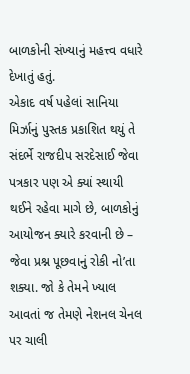બાળકોની સંખ્યાનું મહત્ત્વ વધારે દેખાતું હતું.
એકાદ વર્ષ પહેલાં સાનિયા મિર્ઝાનું પુસ્તક પ્રકાશિત થયું તે સંદર્ભે રાજદીપ સરદેસાઈ જેવા પત્રકાર પણ એ ક્યાં સ્થાયી થઈને રહેવા માગે છે, બાળકોનું આયોજન ક્યારે કરવાની છે – જેવા પ્રશ્ન પૂછવાનું રોકી નો’તા શક્યા. જો કે તેમને ખ્યાલ આવતાં જ તેમણે નેશનલ ચેનલ પર ચાલી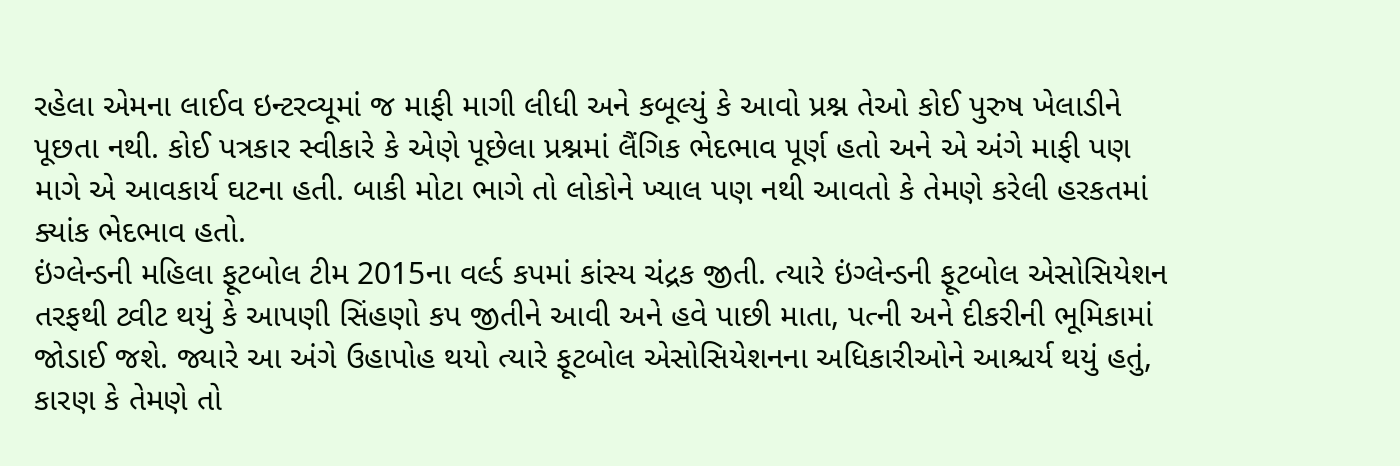રહેલા એમના લાઈવ ઇન્ટરવ્યૂમાં જ માફી માગી લીધી અને કબૂલ્યું કે આવો પ્રશ્ન તેઓ કોઈ પુરુષ ખેલાડીને પૂછતા નથી. કોઈ પત્રકાર સ્વીકારે કે એણે પૂછેલા પ્રશ્નમાં લૈંગિક ભેદભાવ પૂર્ણ હતો અને એ અંગે માફી પણ માગે એ આવકાર્ય ઘટના હતી. બાકી મોટા ભાગે તો લોકોને ખ્યાલ પણ નથી આવતો કે તેમણે કરેલી હરકતમાં ક્યાંક ભેદભાવ હતો.
ઇંગ્લેન્ડની મહિલા ફૂટબોલ ટીમ 2015ના વર્લ્ડ કપમાં કાંસ્ય ચંદ્રક જીતી. ત્યારે ઇંગ્લેન્ડની ફૂટબોલ એસોસિયેશન તરફથી ટ્વીટ થયું કે આપણી સિંહણો કપ જીતીને આવી અને હવે પાછી માતા, પત્ની અને દીકરીની ભૂમિકામાં જોડાઈ જશે. જ્યારે આ અંગે ઉહાપોહ થયો ત્યારે ફૂટબોલ એસોસિયેશનના અધિકારીઓને આશ્ચર્ય થયું હતું, કારણ કે તેમણે તો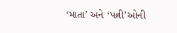‘માતા’ અને ‘પત્ની’ઓની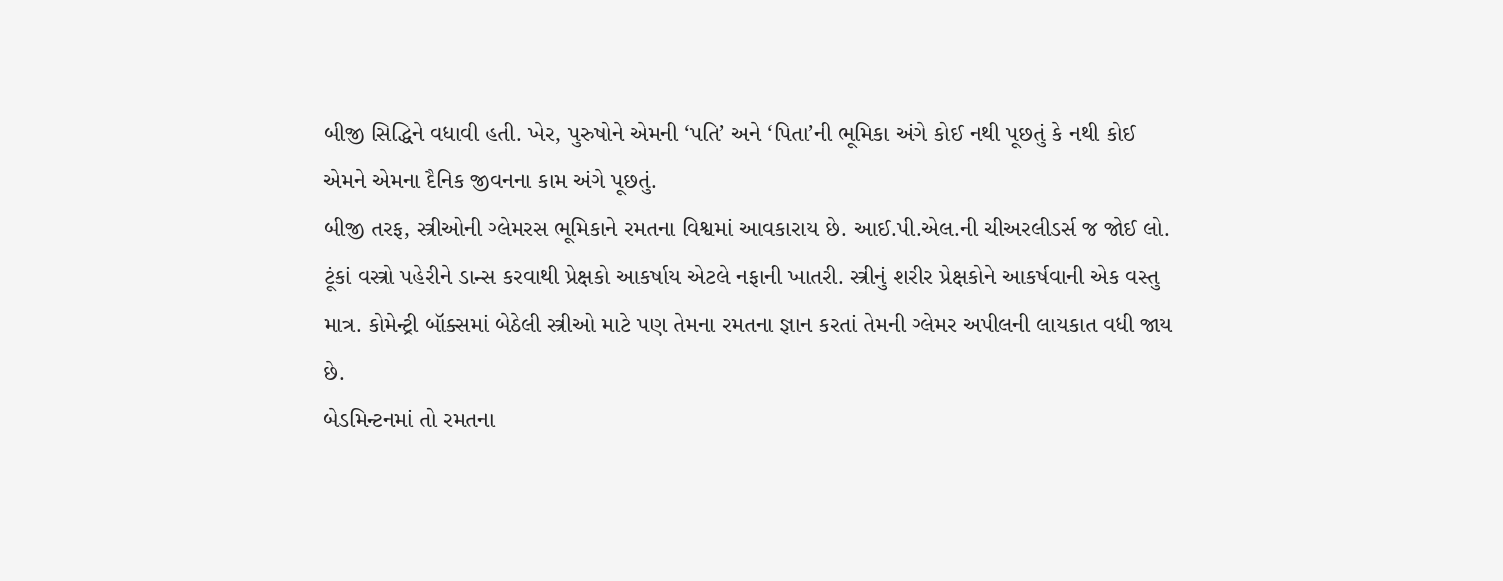બીજી સિદ્ધિને વધાવી હતી. ખેર, પુરુષોને એમની ‘પતિ’ અને ‘પિતા’ની ભૂમિકા અંગે કોઈ નથી પૂછતું કે નથી કોઈ એમને એમના દૈનિક જીવનના કામ અંગે પૂછતું.
બીજી તરફ, સ્ત્રીઓની ગ્લેમરસ ભૂમિકાને રમતના વિશ્વમાં આવકારાય છે. આઈ.પી.એલ.ની ચીઅરલીડર્સ જ જોઈ લો. ટૂંકાં વસ્ત્રો પહેરીને ડાન્સ કરવાથી પ્રેક્ષકો આકર્ષાય એટલે નફાની ખાતરી. સ્ત્રીનું શરીર પ્રેક્ષકોને આકર્ષવાની એક વસ્તુ માત્ર. કોમેન્ટ્રી બૉક્સમાં બેઠેલી સ્ત્રીઓ માટે પણ તેમના રમતના જ્ઞાન કરતાં તેમની ગ્લેમર અપીલની લાયકાત વધી જાય છે.
બેડમિન્ટનમાં તો રમતના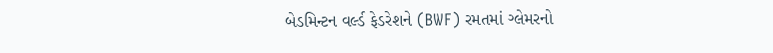બેડમિન્ટન વર્લ્ડ ફેડરેશને (BWF) રમતમાં ગ્લેમરનો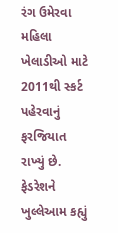રંગ ઉમેરવા મહિલા ખેલાડીઓ માટે 2011થી સ્કર્ટ પહેરવાનું ફરજિયાત રાખ્યું છે. ફેડરેશને ખુલ્લેઆમ કહ્યું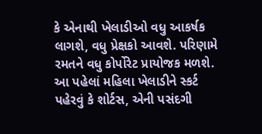કે એનાથી ખેલાડીઓ વધુ આકર્ષક લાગશે, વધુ પ્રેક્ષકો આવશે. પરિણામે રમતને વધુ કોર્પોરેટ પ્રાયોજક મળશે. આ પહેલાં મહિલા ખેલાડીને સ્કર્ટ પહેરવું કે શોર્ટસ, એની પસંદગી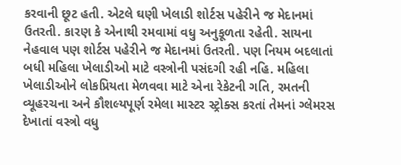કરવાની છૂટ હતી. એટલે ઘણી ખેલાડી શોર્ટસ પહેરીને જ મેદાનમાં ઉતરતી. કારણ કે એનાથી રમવામાં વધુ અનુકૂળતા રહેતી. સાયના નેહવાલ પણ શોર્ટસ પહેરીને જ મેદાનમાં ઉતરતી. પણ નિયમ બદલાતાં બધી મહિલા ખેલાડીઓ માટે વસ્ત્રોની પસંદગી રહી નહિ. મહિલા ખેલાડીઓને લોકપ્રિયતા મેળવવા માટે એના રેકેટની ગતિ, રમતની વ્યૂહરચના અને કૌશલ્યપૂર્ણ રમેલા માસ્ટર સ્ટ્રોક્સ કરતાં તેમનાં ગ્લેમરસ દેખાતાં વસ્ત્રો વધુ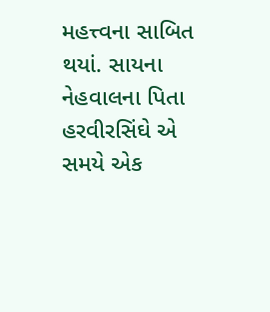મહત્ત્વના સાબિત થયાં. સાયના નેહવાલના પિતા હરવીરસિંઘે એ સમયે એક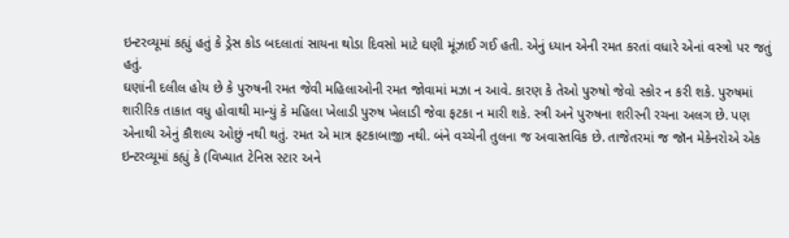ઇન્ટરવ્યૂમાં કહ્યું હતું કે ડ્રેસ કોડ બદલાતાં સાયના થોડા દિવસો માટે ઘણી મૂંઝાઈ ગઈ હતી. એનું ધ્યાન એની રમત કરતાં વધારે એનાં વસ્ત્રો પર જતું હતું.
ઘણાંની દલીલ હોય છે કે પુરુષની રમત જેવી મહિલાઓની રમત જોવામાં મઝા ન આવે. કારણ કે તેઓ પુરુષો જેવો સ્કોર ન કરી શકે. પુરુષમાં શારીરિક તાકાત વધુ હોવાથી માન્યું કે મહિલા ખેલાડી પુરુષ ખેલાડી જેવા ફટકા ન મારી શકે. સ્ત્રી અને પુરુષના શરીરની રચના અલગ છે. પણ એનાથી એનું કૌશલ્ય ઓછું નથી થતું. રમત એ માત્ર ફટકાબાજી નથી. બંને વચ્ચેની તુલના જ અવાસ્તવિક છે. તાજેતરમાં જ જૉન મેકેનરોએ એક ઇન્ટરવ્યૂમાં કહ્યું કે (વિખ્યાત ટેનિસ સ્ટાર અને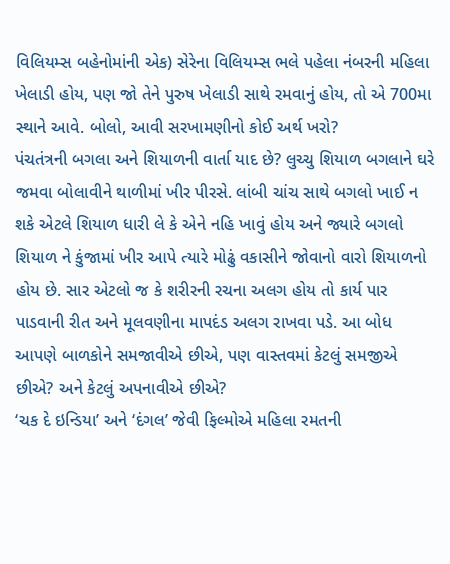વિલિયમ્સ બહેનોમાંની એક) સેરેના વિલિયમ્સ ભલે પહેલા નંબરની મહિલા ખેલાડી હોય, પણ જો તેને પુરુષ ખેલાડી સાથે રમવાનું હોય, તો એ 700મા સ્થાને આવે. બોલો, આવી સરખામણીનો કોઈ અર્થ ખરો?
પંચતંત્રની બગલા અને શિયાળની વાર્તા યાદ છે? લુચ્ચુ શિયાળ બગલાને ઘરે જમવા બોલાવીને થાળીમાં ખીર પીરસે. લાંબી ચાંચ સાથે બગલો ખાઈ ન શકે એટલે શિયાળ ધારી લે કે એને નહિ ખાવું હોય અને જ્યારે બગલો શિયાળ ને કુંજામાં ખીર આપે ત્યારે મોઢું વકાસીને જોવાનો વારો શિયાળનો હોય છે. સાર એટલો જ કે શરીરની રચના અલગ હોય તો કાર્ય પાર પાડવાની રીત અને મૂલવણીના માપદંડ અલગ રાખવા પડે. આ બોધ આપણે બાળકોને સમજાવીએ છીએ, પણ વાસ્તવમાં કેટલું સમજીએ છીએ? અને કેટલું અપનાવીએ છીએ?
‘ચક દે ઇન્ડિયા’ અને ‘દંગલ’ જેવી ફિલ્મોએ મહિલા રમતની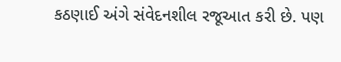કઠણાઈ અંગે સંવેદનશીલ રજૂઆત કરી છે. પણ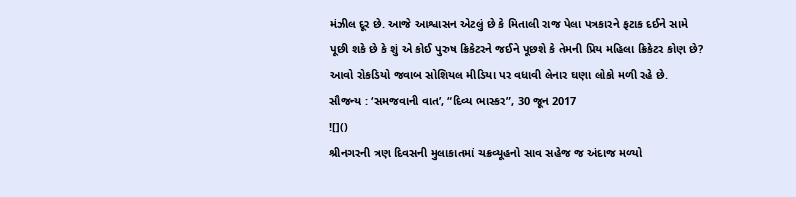મંઝીલ દૂર છે. આજે આશ્વાસન એટલું છે કે મિતાલી રાજ પેલા પત્રકારને ફટાક દઈને સામે પૂછી શકે છે કે શું એ કોઈ પુરુષ ક્રિકેટરને જઈને પૂછશે કે તેમની પ્રિય મહિલા ક્રિકેટર કોણ છે? આવો રોકડિયો જવાબ સોશિયલ મીડિયા પર વધાવી લેનાર ઘણા લોકો મળી રહે છે.
સૌજન્ય : ‘સમજવાની વાત’, “દિવ્ય ભાસ્કર”, 30 જૂન 2017
![]()
શ્રીનગરની ત્રણ દિવસની મુલાકાતમાં ચક્રવ્યૂહનો સાવ સહેજ જ અંદાજ મળ્યો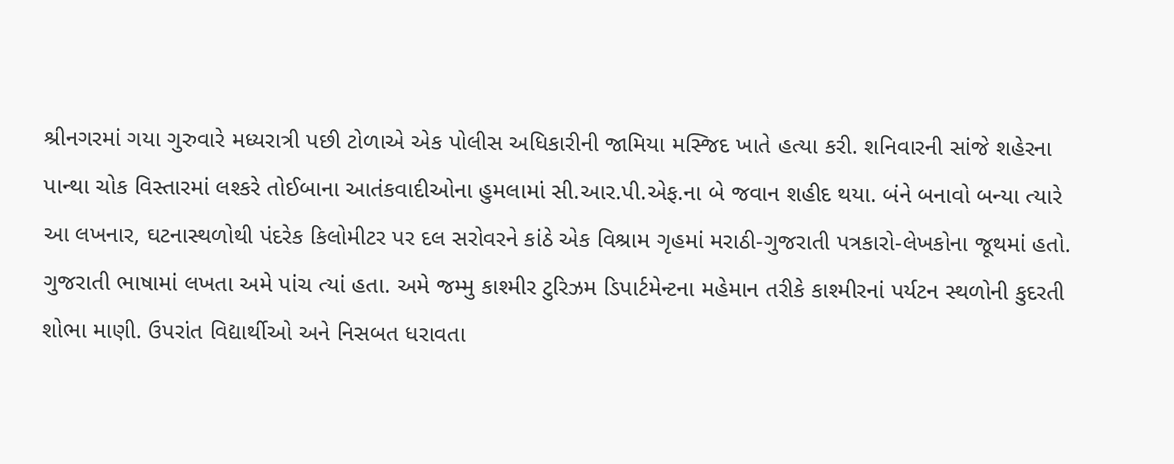શ્રીનગરમાં ગયા ગુરુવારે મધ્યરાત્રી પછી ટોળાએ એક પોલીસ અધિકારીની જામિયા મસ્જિદ ખાતે હત્યા કરી. શનિવારની સાંજે શહેરના પાન્થા ચોક વિસ્તારમાં લશ્કરે તોઈબાના આતંકવાદીઓના હુમલામાં સી.આર.પી.એફ.ના બે જવાન શહીદ થયા. બંને બનાવો બન્યા ત્યારે આ લખનાર, ઘટનાસ્થળોથી પંદરેક કિલોમીટર પર દલ સરોવરને કાંઠે એક વિશ્રામ ગૃહમાં મરાઠી-ગુજરાતી પત્રકારો-લેખકોના જૂથમાં હતો. ગુજરાતી ભાષામાં લખતા અમે પાંચ ત્યાં હતા. અમે જમ્મુ કાશ્મીર ટુરિઝમ ડિપાર્ટમેન્ટના મહેમાન તરીકે કાશ્મીરનાં પર્યટન સ્થળોની કુદરતી શોભા માણી. ઉપરાંત વિદ્યાર્થીઓ અને નિસબત ધરાવતા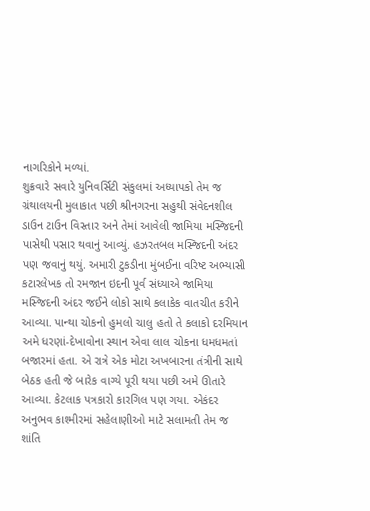નાગરિકોને મળ્યાં.
શુક્રવારે સવારે યુનિવર્સિટી સંકુલમાં અધ્યાપકો તેમ જ ગ્રંથાલયની મુલાકાત પછી શ્રીનગરના સહુથી સંવેદનશીલ ડાઉન ટાઉન વિસ્તાર અને તેમાં આવેલી જામિયા મસ્જિદની પાસેથી પસાર થવાનું આવ્યું. હઝરતબલ મસ્જિદની અંદર પણ જવાનું થયું. અમારી ટુકડીના મુંબઈના વરિષ્ટ અભ્યાસી કટારલેખક તો રમજાન ઇદની પૂર્વ સંધ્યાએ જામિયા મસ્જિદની અંદર જઈને લોકો સાથે કલાકેક વાતચીત કરીને આવ્યા. પાન્થા ચોકનો હુમલો ચાલુ હતો તે કલાકો દરમિયાન અમે ધરણાં-દેખાવોના સ્થાન એવા લાલ ચોકના ધમધમતાં બજારમાં હતા. એ રાત્રે એક મોટા અખબારના તંત્રીની સાથે બેઠક હતી જે બારેક વાગ્યે પૂરી થયા પછી અમે ઊતારે આવ્યા. કેટલાક પત્રકારો કારગિલ પણ ગયા. એકંદર અનુભવ કાશ્મીરમાં સહેલાણીઓ માટે સલામતી તેમ જ શાંતિ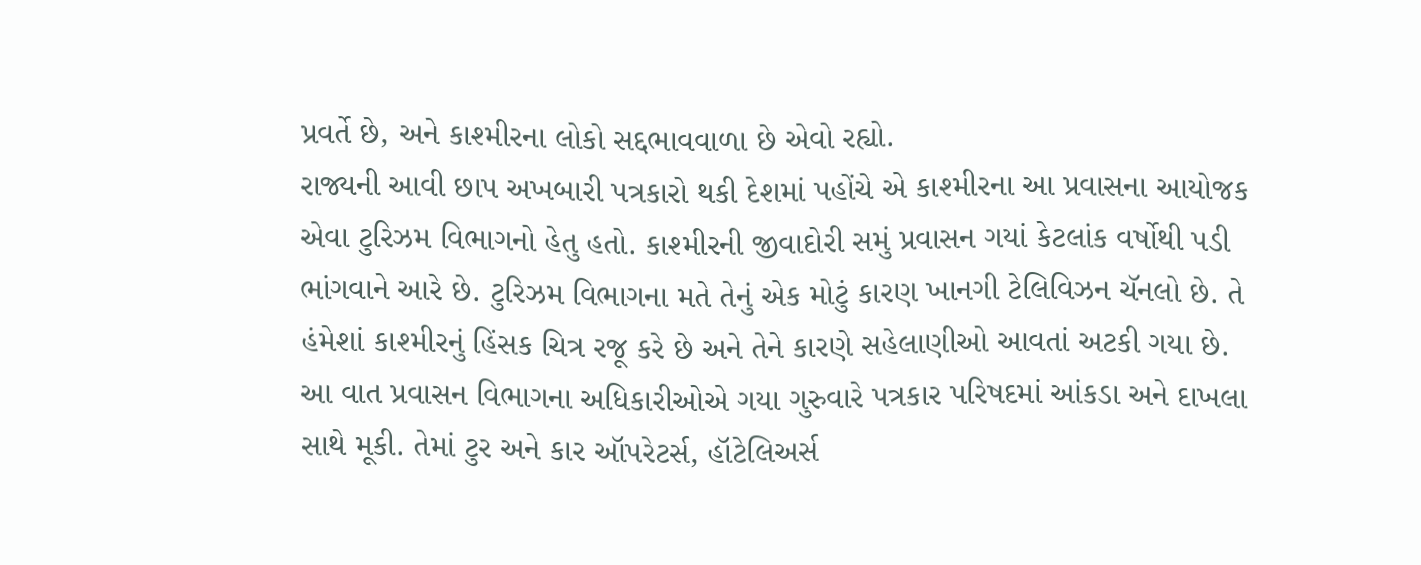પ્રવર્તે છે, અને કાશ્મીરના લોકો સદ્દભાવવાળા છે એવો રહ્યો.
રાજ્યની આવી છાપ અખબારી પત્રકારો થકી દેશમાં પહોંચે એ કાશ્મીરના આ પ્રવાસના આયોજક એવા ટુરિઝમ વિભાગનો હેતુ હતો. કાશ્મીરની જીવાદોરી સમું પ્રવાસન ગયાં કેટલાંક વર્ષોથી પડી ભાંગવાને આરે છે. ટુરિઝમ વિભાગના મતે તેનું એક મોટું કારણ ખાનગી ટેલિવિઝન ચૅનલો છે. તે હંમેશાં કાશ્મીરનું હિંસક ચિત્ર રજૂ કરે છે અને તેને કારણે સહેલાણીઓ આવતાં અટકી ગયા છે. આ વાત પ્રવાસન વિભાગના અધિકારીઓએ ગયા ગુરુવારે પત્રકાર પરિષદમાં આંકડા અને દાખલા સાથે મૂકી. તેમાં ટુર અને કાર ઑપરેટર્સ, હૉટેલિઅર્સ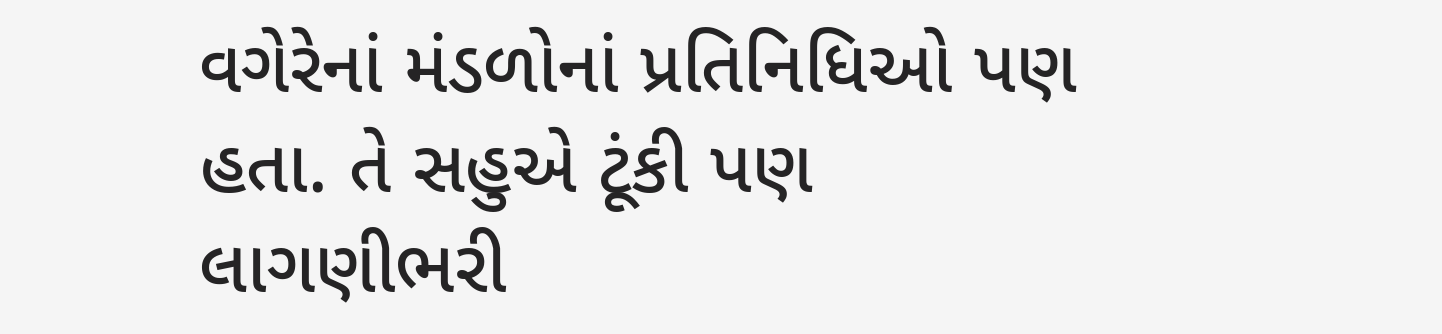વગેરેનાં મંડળોનાં પ્રતિનિધિઓ પણ હતા. તે સહુએ ટૂંકી પણ લાગણીભરી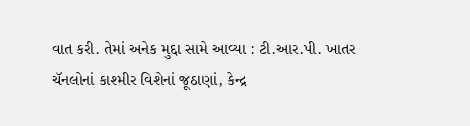વાત કરી. તેમાં અનેક મુદ્દા સામે આવ્યા : ટી.આર.પી. ખાતર ચૅનલોનાં કાશ્મીર વિશેનાં જૂઠાણાં, કેન્દ્ર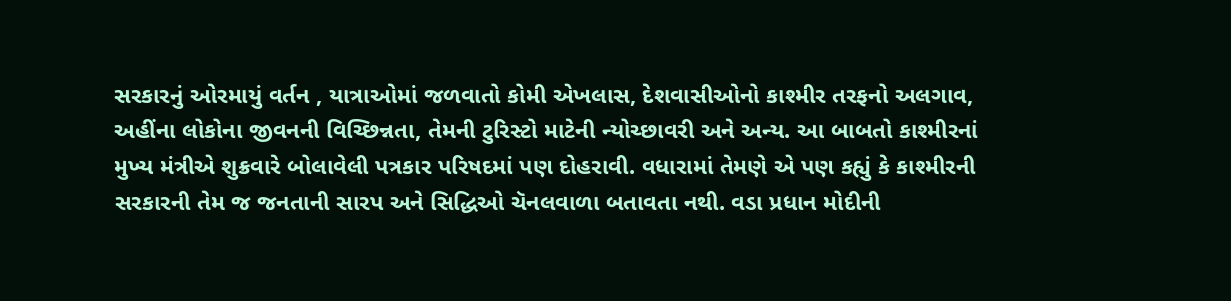સરકારનું ઓરમાયું વર્તન , યાત્રાઓમાં જળવાતો કોમી એખલાસ, દેશવાસીઓનો કાશ્મીર તરફનો અલગાવ, અહીંના લોકોના જીવનની વિચ્છિન્નતા, તેમની ટુરિસ્ટો માટેની ન્યોચ્છાવરી અને અન્ય. આ બાબતો કાશ્મીરનાં મુખ્ય મંત્રીએ શુક્રવારે બોલાવેલી પત્રકાર પરિષદમાં પણ દોહરાવી. વધારામાં તેમણે એ પણ કહ્યું કે કાશ્મીરની સરકારની તેમ જ જનતાની સારપ અને સિદ્ધિઓ ચૅનલવાળા બતાવતા નથી. વડા પ્રધાન મોદીની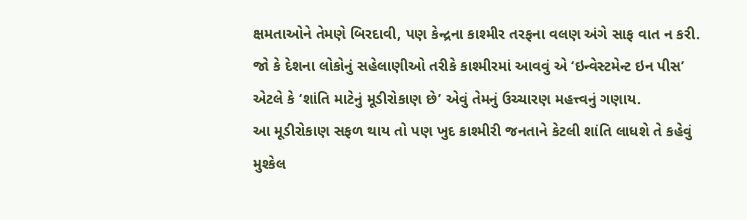ક્ષમતાઓને તેમણે બિરદાવી, પણ કેન્દ્રના કાશ્મીર તરફના વલણ અંગે સાફ વાત ન કરી. જો કે દેશના લોકોનું સહેલાણીઓ તરીકે કાશ્મીરમાં આવવું એ ‘ઇન્વેસ્ટમેન્ટ ઇન પીસ’ એટલે કે ‘શાંતિ માટેનું મૂડીરોકાણ છે’ એવું તેમનું ઉચ્ચારણ મહત્ત્વનું ગણાય.
આ મૂડીરોકાણ સફળ થાય તો પણ ખુદ કાશ્મીરી જનતાને કેટલી શાંતિ લાધશે તે કહેવું મુશ્કેલ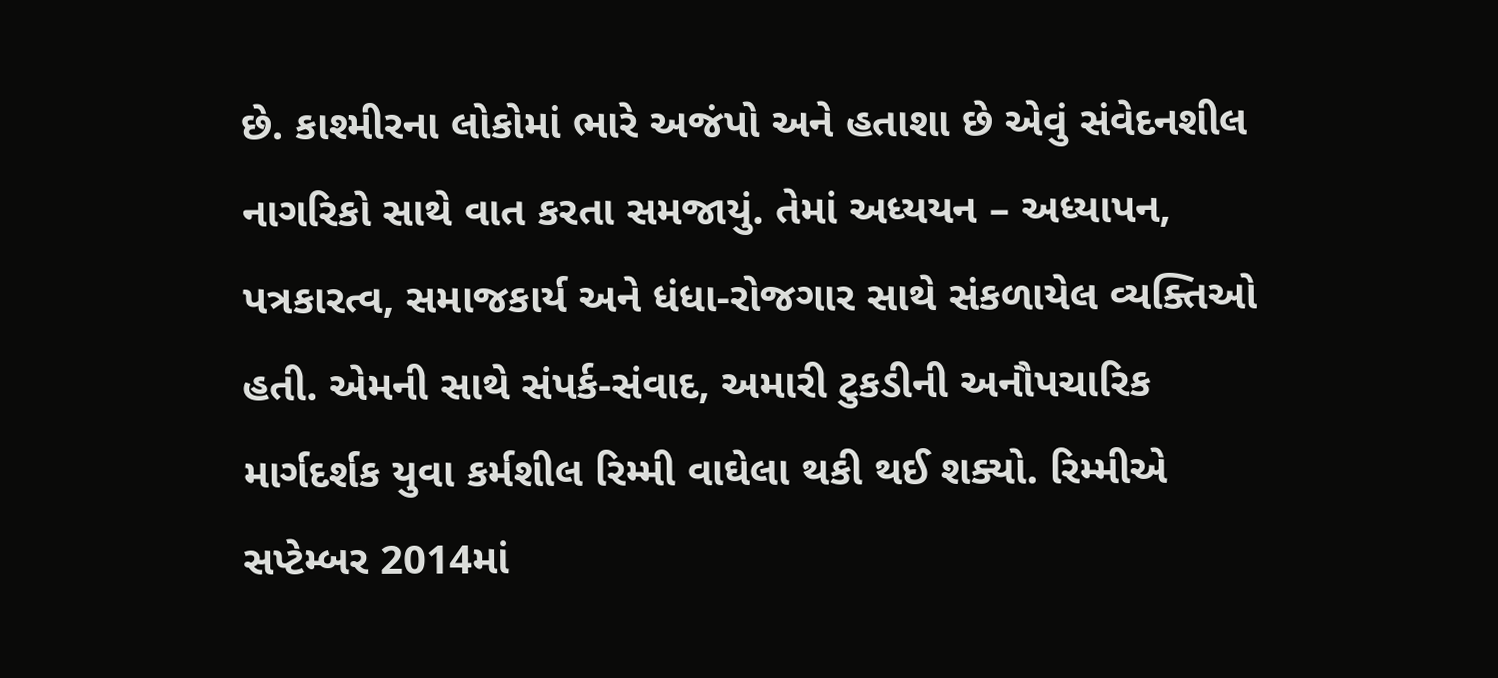છે. કાશ્મીરના લોકોમાં ભારે અજંપો અને હતાશા છે એવું સંવેદનશીલ નાગરિકો સાથે વાત કરતા સમજાયું. તેમાં અધ્યયન – અધ્યાપન, પત્રકારત્વ, સમાજકાર્ય અને ધંધા-રોજગાર સાથે સંકળાયેલ વ્યક્તિઓ હતી. એમની સાથે સંપર્ક-સંવાદ, અમારી ટુકડીની અનૌપચારિક માર્ગદર્શક યુવા કર્મશીલ રિમ્મી વાઘેલા થકી થઈ શક્યો. રિમ્મીએ સપ્ટેમ્બર 2014માં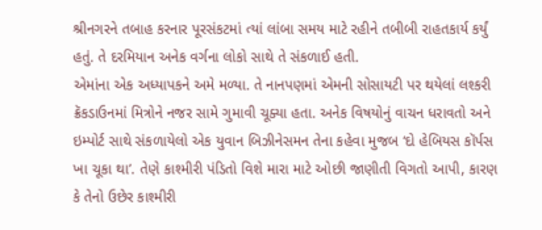શ્રીનગરને તબાહ કરનાર પૂરસંકટમાં ત્યાં લાંબા સમય માટે રહીને તબીબી રાહતકાર્ય કર્યું હતું. તે દરમિયાન અનેક વર્ગના લોકો સાથે તે સંકળાઈ હતી.
એમાંના એક અધ્યાપકને અમે મળ્યા. તે નાનપણમાં એમની સોસાયટી પર થયેલાં લશ્કરી ક્રૅકડાઉનમાં મિત્રોને નજર સામે ગુમાવી ચૂક્યા હતા. અનેક વિષયોનું વાચન ધરાવતો અને ઇમ્પોર્ટ સાથે સંકળાયેલો એક યુવાન બિઝીનેસમન તેના કહેવા મુજબ ‘દો હેબિયસ કૉર્પસ ખા ચૂકા થા’. તેણે કાશ્મીરી પંડિતો વિશે મારા માટે ઓછી જાણીતી વિગતો આપી, કારણ કે તેનો ઉછેર કાશ્મીરી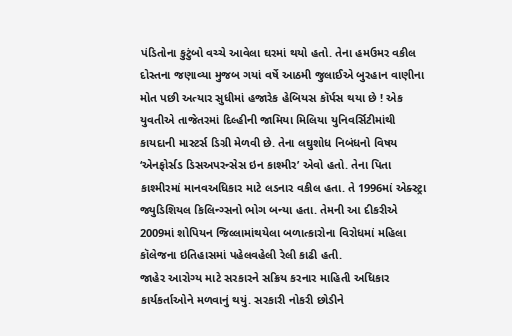પંડિતોના કુટુંબો વચ્ચે આવેલા ઘરમાં થયો હતો. તેના હમઉમર વકીલ દોસ્તના જણાવ્યા મુજબ ગયાં વર્ષે આઠમી જુલાઈએ બુરહાન વાણીના મોત પછી અત્યાર સુધીમાં હજારેક હેબિયસ કૉર્પસ થયા છે ! એક યુવતીએ તાજેતરમાં દિલ્હીની જામિયા મિલિયા યુનિવર્સિટીમાંથી કાયદાની માસ્ટર્સ ડિગ્રી મેળવી છે. તેના લઘુશોધ નિબંધનો વિષય ‘એનફોર્સડ ડિસઅપરન્સેસ ઇન કાશ્મીર’ એવો હતો. તેના પિતા કાશ્મીરમાં માનવઅધિકાર માટે લડનાર વકીલ હતા. તે 1996માં એક્સ્ટ્રા જ્યુડિશિયલ કિલિન્ગ્સનો ભોગ બન્યા હતા. તેમની આ દીકરીએ 2009માં શોપિયન જિલ્લામાંથયેલા બળાત્કારોના વિરોધમાં મહિલા કૉલેજના ઇતિહાસમાં પહેલવહેલી રેલી કાઢી હતી.
જાહેર આરોગ્ય માટે સરકારને સક્રિય કરનાર માહિતી અધિકાર કાર્યકર્તાઓને મળવાનું થયું. સરકારી નોકરી છોડીને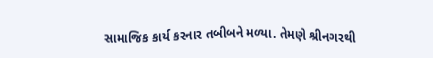સામાજિક કાર્ય કરનાર તબીબને મળ્યા. તેમણે શ્રીનગરથી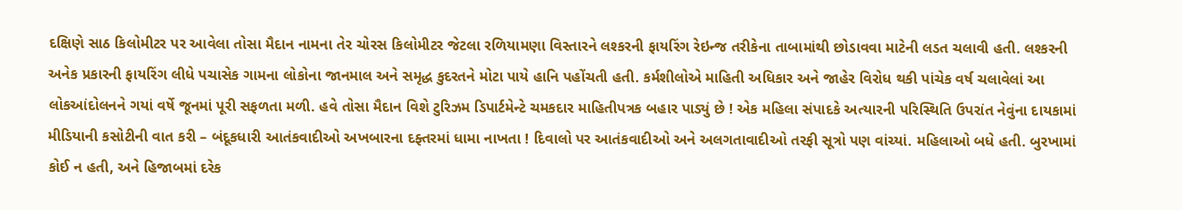દક્ષિણે સાઠ કિલોમીટર પર આવેલા તોસા મૈદાન નામના તેર ચોરસ કિલોમીટર જેટલા રળિયામણા વિસ્તારને લશ્કરની ફાયરિંગ રેઇન્જ તરીકેના તાબામાંથી છોડાવવા માટેની લડત ચલાવી હતી. લશ્કરની અનેક પ્રકારની ફાયરિંગ લીધે પચાસેક ગામના લોકોના જાનમાલ અને સમૃદ્ધ કુદરતને મોટા પાયે હાનિ પહોંચતી હતી. કર્મશીલોએ માહિતી અધિકાર અને જાહેર વિરોધ થકી પાંચેક વર્ષ ચલાવેલાં આ લોકઆંદોલનને ગયાં વર્ષે જૂનમાં પૂરી સફળતા મળી. હવે તોસા મૈદાન વિશે ટુરિઝમ ડિપાર્ટમેન્ટે ચમકદાર માહિતીપત્રક બહાર પાડ્યું છે ! એક મહિલા સંપાદકે અત્યારની પરિસ્થિતિ ઉપરાંત નેવુંના દાયકામાં મીડિયાની કસોટીની વાત કરી – બંદૂકધારી આતંકવાદીઓ અખબારના દફ્તરમાં ધામા નાખતા ! દિવાલો પર આતંકવાદીઓ અને અલગતાવાદીઓ તરફી સૂત્રો પણ વાંચ્યાં. મહિલાઓ બધે હતી. બુરખામાં કોઈ ન હતી, અને હિજાબમાં દરેક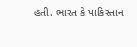હતી. ભારત કે પાકિસ્તાન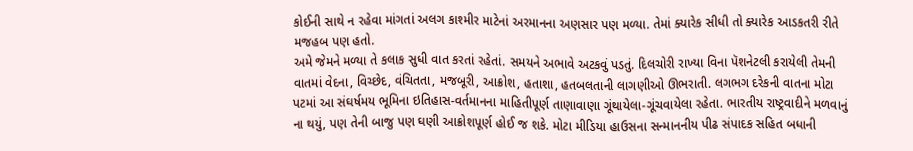કોઈની સાથે ન રહેવા માંગતાં અલગ કાશ્મીર માટેનાં અરમાનના અણસાર પણ મળ્યા. તેમાં ક્યારેક સીધી તો ક્યારેક આડકતરી રીતે મજહબ પણ હતો.
અમે જેમને મળ્યા તે કલાક સુધી વાત કરતાં રહેતાં. સમયને અભાવે અટકવું પડતું. દિલચોરી રાખ્યા વિના પૅશનેટલી કરાયેલી તેમની વાતમાં વેદના, વિચ્છેદ, વંચિતતા, મજબૂરી, આક્રોશ, હતાશા, હતબલતાની લાગણીઓ ઊભરાતી. લગભગ દરેકની વાતના મોટા પટમાં આ સંઘર્ષમય ભૂમિના ઇતિહાસ-વર્તમાનના માહિતીપૂર્ણ તાણાવાણા ગૂંથાયેલા-ગૂંચવાયેલા રહેતા. ભારતીય રાષ્ટ્રવાદીને મળવાનું ના થયું, પણ તેની બાજુ પણ ઘણી આક્રોશપૂર્ણ હોઈ જ શકે. મોટા મીડિયા હાઉસના સન્માનનીય પીઢ સંપાદક સહિત બધાની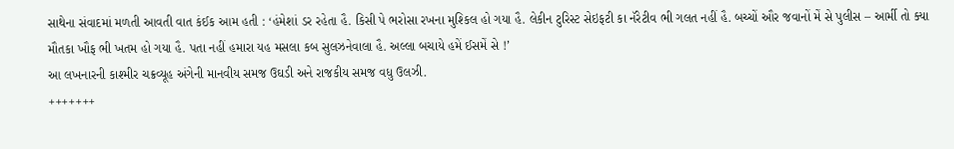સાથેના સંવાદમાં મળતી આવતી વાત કંઈક આમ હતી : ‘હંમેશાં ડર રહેતા હૈ. કિસી પે ભરોસા રખના મુશ્કિલ હો ગયા હૈ. લેકીન ટુરિસ્ટ સેઇફટી કા નૅરેટીવ ભી ગલત નહીં હૈ. બચ્ચોં ઔર જવાનોં મેં સે પુલીસ – આર્મી તો ક્યા મૌતકા ખૌફ ભી ખતમ હો ગયા હૈ. પતા નહીં હમારા યહ મસલા કબ સુલઝનેવાલા હૈ. અલ્લા બચાયે હમેં ઈસમેં સે !’
આ લખનારની કાશ્મીર ચક્રવ્યૂહ અંગેની માનવીય સમજ ઉઘડી અને રાજકીય સમજ વધુ ઉલઝી.
+++++++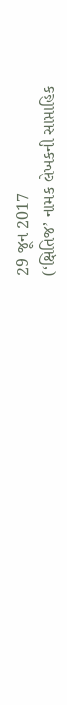29 જૂન 2017
(‘ક્ષિતિજ’ નામક લેખકની સાપ્તાહિક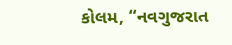કોલમ, “નવગુજરાત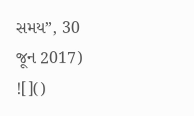સમય”, 30 જૂન 2017)
![]()